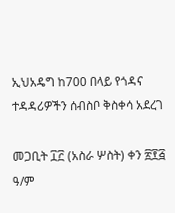ኢህአዴግ ከ700 በላይ የጎዳና ተዳዳሪዎችን ሰብስቦ ቅስቀሳ አደረገ

መጋቢት ፲፫ (አስራ ሦስት) ቀን ፳፻፭ ዓ/ም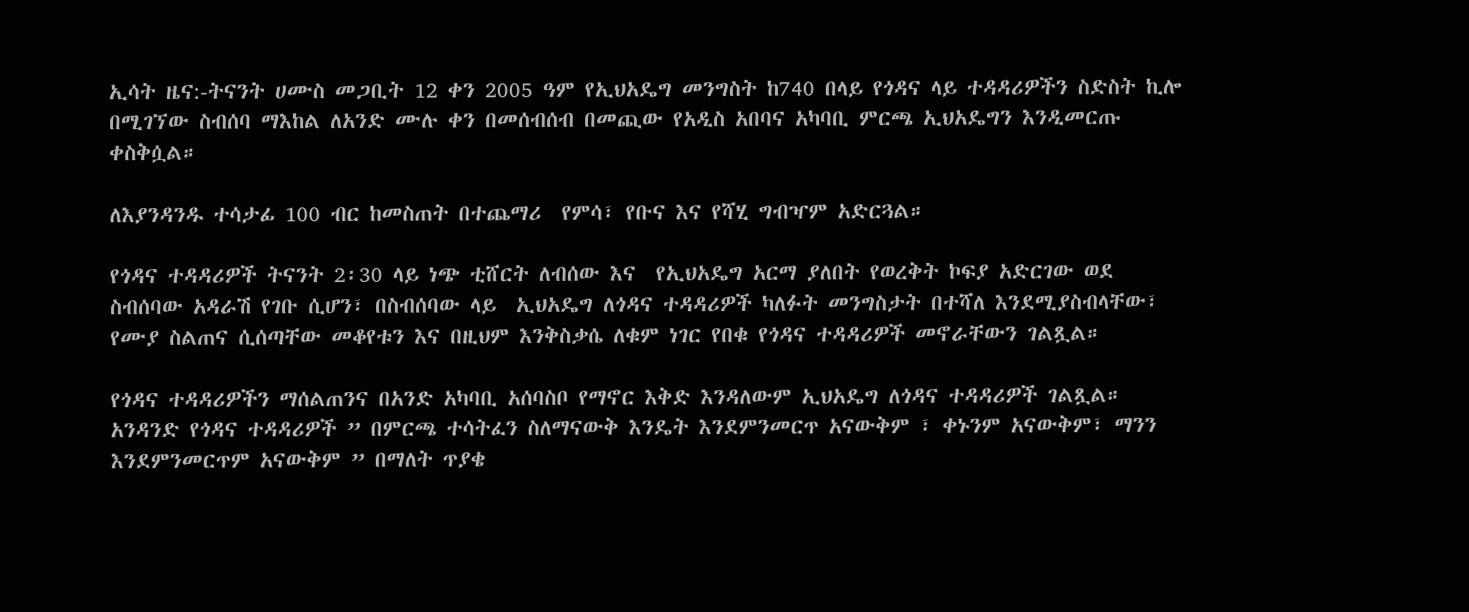ኢሳት ዜና:-ትናንት ሀሙስ መጋቢት 12 ቀን 2005 ዓም የኢህአዴግ መንግስት ከ740 በላይ የጎዳና ላይ ተዳዳሪዎችን ስድስት ኪሎ በሚገኘው ስብሰባ ማእከል ለአንድ ሙሉ ቀን በመሰብሰብ በመጪው የአዲስ አበባና አካባቢ ምርጫ ኢህአዴግን እንዲመርጡ ቀስቅሷል።

ለእያንዳንዱ ተሳታፊ 100 ብር ከመስጠት በተጨማሪ  የምሳ፣ የቡና እና የሻሂ ግብዣም አድርጓል።

የጎዳና ተዳዳሪዎች ትናንት 2፡30 ላይ ነጭ ቲሸርት ለብሰው እና  የኢህአዴግ አርማ ያለበት የወረቅት ኮፍያ አድርገው ወደ ስብሰባው አዳራሽ የገቡ ሲሆን፣ በስብሰባው ላይ  ኢህአዴግ ለጎዳና ተዳዳሪዎች ካለፉት መንግስታት በተሻለ እንደሚያስብላቸው፣ የሙያ ስልጠና ሲሰጣቸው መቆየቱን እና በዚህም እንቅስቃሴ ለቁም ነገር የበቁ የጎዳና ተዳዳሪዎች መኖራቸውን ገልጿል።

የጎዳና ተዳዳሪዎችን ማሰልጠንና በአንድ አካባቢ አሰባስቦ የማኖር እቅድ እንዳለውም ኢህአዴግ ለጎዳና ተዳዳሪዎች ገልጿል። አንዳንድ የጎዳና ተዳዳሪዎች ” በምርጫ ተሳትፈን ስለማናውቅ እንዴት እንደምንመርጥ አናውቅም ፣ ቀኑንም አናውቅም፣ ማንን እንደምንመርጥም አናውቅም ” በማለት ጥያቄ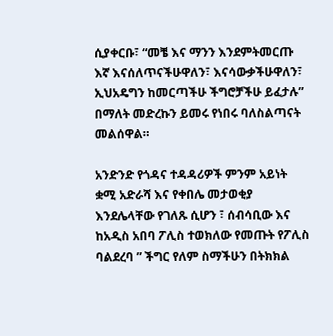ሲያቀርቡ፣ “መቼ እና ማንን እንደምትመርጡ እኛ እናሰለጥናችሁዋለን፣ እናሳውቃችሁዋለን፣ ኢህአዴግን ከመርጣችሁ ችግሮቻችሁ ይፈታሉ” በማለት መድረኩን ይመሩ የነበሩ ባለስልጣናት መልሰዋል።

አንድንድ የጎዳና ተዳዳሪዎች ምንም አይነት ቋሚ አድራሻ እና የቀበሌ መታወቂያ እንደሌላቸው የገለጹ ሲሆን ፣ ሰብሳቢው እና ከአዲስ አበባ ፖሊስ ተወክለው የመጡት የፖሊስ ባልደረባ ” ችግር የለም ስማችሁን በትክክል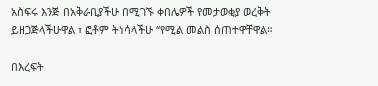አስፍሩ እንጅ በአቅራቢያችሁ በሚገኙ ቀበሌዎች የመታወቂያ ወረቅት ይዘጋጅላችሁዋል ፣ ፎቶም ትነሳላችሁ “የሚል መልስ ሰጠተዋቸዋል።

በእረፍት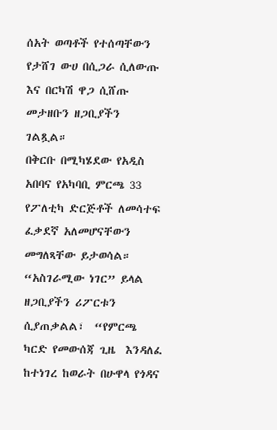ሰአት ወጣቶች የተሰጣቸውን የታሸገ ውሀ በሲጋራ ሲለውጡ እና በርካሽ ዋጋ ሲሸጡ መታዘቡን ዘጋቢያችን ገልጿል።
በቅርቡ በሚካሄደው የአዲስ አበባና የአካባቢ ምርጫ 33 የፖለቲካ ድርጅቶች ለመሳተፍ ፈቃደኛ አለመሆናቸውን መግለጻቸው ይታወሳል። “አስገራሚው ነገር” ይላል ዘጋቢያችን ሪፖርቱን ሲያጠቃልል፣  “የምርጫ ካርድ የመውሰጃ ጊዜ  እንዳለፈ ከተነገረ ከወራት በሁዋላ የጎዳና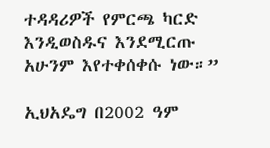ተዳዳሪዎች የምርጫ ካርድ እንዲወስዱና እንደሚርጡ አሁንም እየተቀሰቀሱ ነው።”

ኢህአዴግ በ2002 ዓም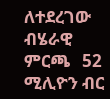ለተደረገው ብሄራዊ ምርጫ   52 ሚሊዮን ብር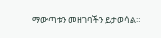ማውጣቱን መዘገባችን ይታወሳል።